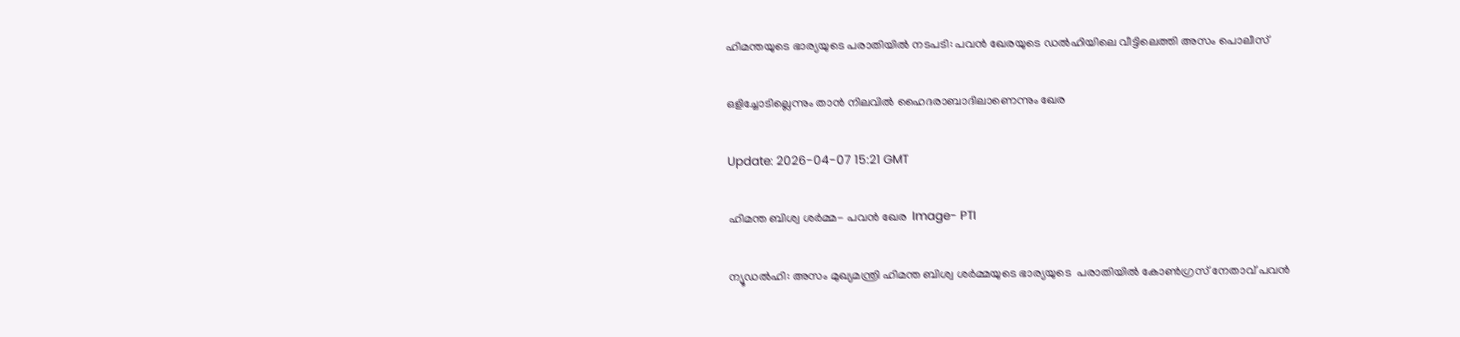ഹിമന്തയുടെ ഭാര്യയുടെ പരാതിയിൽ നടപടി: പവൻ ഖേരയുടെ ഡൽഹിയിലെ വീട്ടിലെത്തി അസം പൊലീസ്

ഒളിച്ചോടില്ലെന്നും താൻ നിലവിൽ ഹൈദരാബാദിലാണെന്നും ഖേര

Update: 2026-04-07 15:21 GMT

ഹിമന്ത ബിശ്വ ശർമ്മ- പവന്‍ ഖേര  Image- PTI

ന്യൂഡല്‍ഹി: അസം മുഖ്യമന്ത്രി ഹിമന്ത ബിശ്വ ശർമ്മയുടെ ഭാര്യയുടെ  പരാതിയിൽ കോൺഗ്രസ് നേതാവ് പവൻ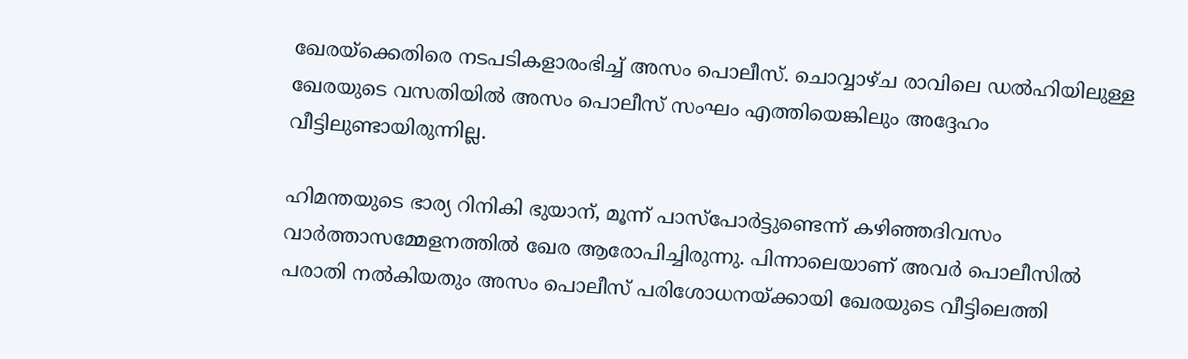ഖേരയ്‌ക്കെതിരെ നടപടികളാരംഭിച്ച് അസം പൊലീസ്. ചൊവ്വാഴ്ച രാവിലെ ഡൽഹിയിലുള്ള ഖേരയുടെ വസതിയിൽ അസം പൊലീസ് സംഘം എത്തിയെങ്കിലും അദ്ദേഹം വീട്ടിലുണ്ടായിരുന്നില്ല.

ഹിമന്തയുടെ ഭാര്യ റിനികി ഭുയാന്, മൂന്ന് പാസ്‌പോർട്ടുണ്ടെന്ന് കഴിഞ്ഞദിവസം വാർത്താസമ്മേളനത്തിൽ ഖേര ആരോപിച്ചിരുന്നു. പിന്നാലെയാണ് അവർ പൊലീസിൽ പരാതി നൽകിയതും അസം പൊലീസ് പരിശോധനയ്ക്കായി ഖേരയുടെ വീട്ടിലെത്തി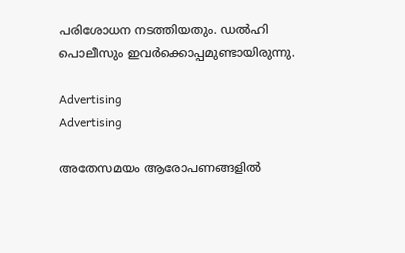പരിശോധന നടത്തിയതും. ഡൽഹി പൊലീസും ഇവർക്കൊപ്പമുണ്ടായിരുന്നു.

Advertising
Advertising

അതേസമയം ആരോപണങ്ങളിൽ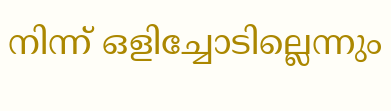നിന്ന് ഒളിച്ചോടില്ലെന്നും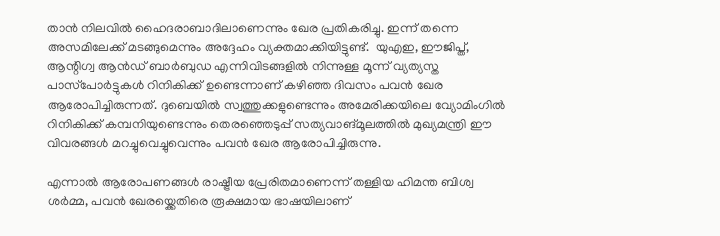താൻ നിലവിൽ ഹൈദരാബാദിലാണെന്നും ഖേര പ്രതികരിച്ചു. ഇന്ന് തന്നെ  അസമിലേക്ക് മടങ്ങുമെന്നും അദ്ദേഹം വ്യക്തമാക്കിയിട്ടുണ്ട്.  യുഎഇ, ഈജിപ്ത്, ആന്റിഗ്വ ആൻഡ് ബാർബുഡ എന്നിവിടങ്ങളിൽ നിന്നുള്ള മൂന്ന് വ്യത്യസ്ത പാസ്‌പോർട്ടുകൾ റിനികിക്ക് ഉണ്ടെന്നാണ് കഴിഞ്ഞ ദിവസം പവൻ ഖേര ആരോപിച്ചിരുന്നത്. ദുബെയിൽ സ്വത്തുക്കളുണ്ടെന്നും അമേരിക്കയിലെ വ്യോമിംഗിൽ റിനികിക്ക് കമ്പനിയുണ്ടെന്നും തെരഞ്ഞെടുപ്പ് സത്യവാങ്മൂലത്തിൽ മുഖ്യമന്ത്രി ഈ വിവരങ്ങൾ മറച്ചുവെച്ചുവെന്നും പവന്‍ ഖേര ആരോപിച്ചിരുന്നു.

എന്നാല്‍ ആരോപണങ്ങൾ രാഷ്ട്രീയ പ്രേരിതമാണെന്ന് തള്ളിയ ഹിമന്ത ബിശ്വ ശർമ്മ, പവൻ ഖേരയ്ക്കെതിരെ രൂക്ഷമായ ഭാഷയിലാണ്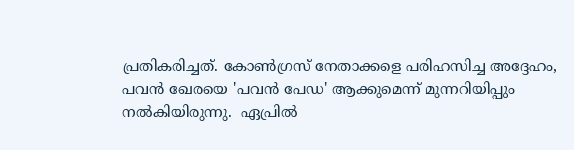പ്രതികരിച്ചത്. കോൺഗ്രസ് നേതാക്കളെ പരിഹസിച്ച അദ്ദേഹം, പവൻ ഖേരയെ 'പവൻ പേഡ' ആക്കുമെന്ന് മുന്നറിയിപ്പും നൽകിയിരുന്നു.  ഏപ്രിൽ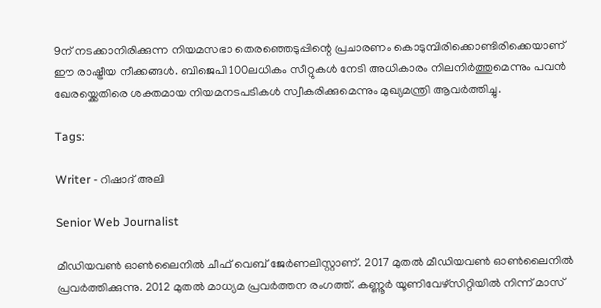9ന് നടക്കാനിരിക്കുന്ന നിയമസഭാ തെരഞ്ഞെടുപ്പിന്റെ പ്രചാരണം കൊടുമ്പിരിക്കൊണ്ടിരിക്കെയാണ് ഈ രാഷ്ട്രീയ നീക്കങ്ങൾ. ബിജെപി 100ലധികം സീറ്റുകൾ നേടി അധികാരം നിലനിർത്തുമെന്നും പവൻ ഖേരയ്ക്കെതിരെ ശക്തമായ നിയമനടപടികൾ സ്വീകരിക്കുമെന്നും മുഖ്യമന്ത്രി ആവർത്തിച്ചു.

Tags:

Writer - റിഷാദ് അലി

Senior Web Journalist

മീഡിയവൺ ഓൺലൈനിൽ ചീഫ് വെബ് ജേർണലിസ്റ്റാണ്. 2017 മുതൽ മീഡിയവൺ ഓൺലൈനിൽ പ്രവർത്തിക്കുന്നു. 2012 മുതൽ മാധ്യമ പ്രവർത്തന രംഗത്ത്. കണ്ണൂര്‍ യൂണിവേഴ്‌സിറ്റിയിൽ നിന്ന് മാസ്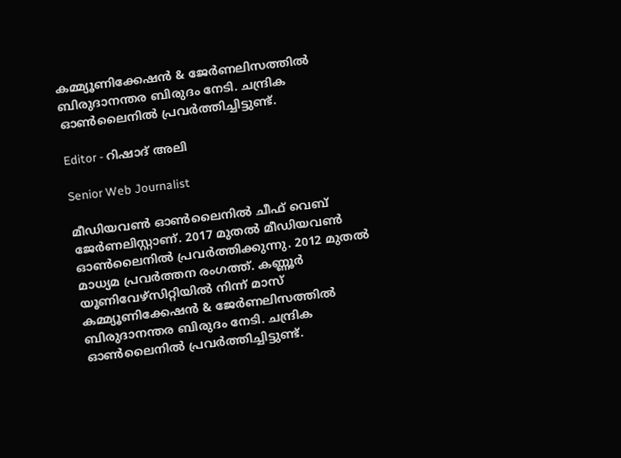കമ്മ്യൂണിക്കേഷന്‍ & ജേര്‍ണലിസത്തില്‍ ബിരുദാനന്തര ബിരുദം നേടി. ചന്ദ്രിക ഓണ്‍ലൈനില്‍ പ്രവര്‍ത്തിച്ചിട്ടുണ്ട്.

Editor - റിഷാദ് അലി

Senior Web Journalist

മീഡിയവൺ ഓൺലൈനിൽ ചീഫ് വെബ് ജേർണലിസ്റ്റാണ്. 2017 മുതൽ മീഡിയവൺ ഓൺലൈനിൽ പ്രവർത്തിക്കുന്നു. 2012 മുതൽ മാധ്യമ പ്രവർത്തന രംഗത്ത്. കണ്ണൂര്‍ യൂണിവേഴ്‌സിറ്റിയിൽ നിന്ന് മാസ് കമ്മ്യൂണിക്കേഷന്‍ & ജേര്‍ണലിസത്തില്‍ ബിരുദാനന്തര ബിരുദം നേടി. ചന്ദ്രിക ഓണ്‍ലൈനില്‍ പ്രവര്‍ത്തിച്ചിട്ടുണ്ട്.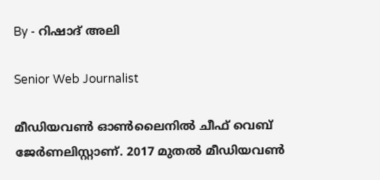By - റിഷാദ് അലി

Senior Web Journalist

മീഡിയവൺ ഓൺലൈനിൽ ചീഫ് വെബ് ജേർണലിസ്റ്റാണ്. 2017 മുതൽ മീഡിയവൺ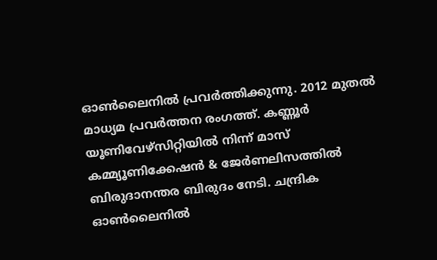ഓൺലൈനിൽ പ്രവർത്തിക്കുന്നു. 2012 മുതൽ മാധ്യമ പ്രവർത്തന രംഗത്ത്. കണ്ണൂര്‍ യൂണിവേഴ്‌സിറ്റിയിൽ നിന്ന് മാസ് കമ്മ്യൂണിക്കേഷന്‍ & ജേര്‍ണലിസത്തില്‍ ബിരുദാനന്തര ബിരുദം നേടി. ചന്ദ്രിക ഓണ്‍ലൈനില്‍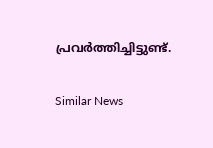പ്രവര്‍ത്തിച്ചിട്ടുണ്ട്.

Similar News